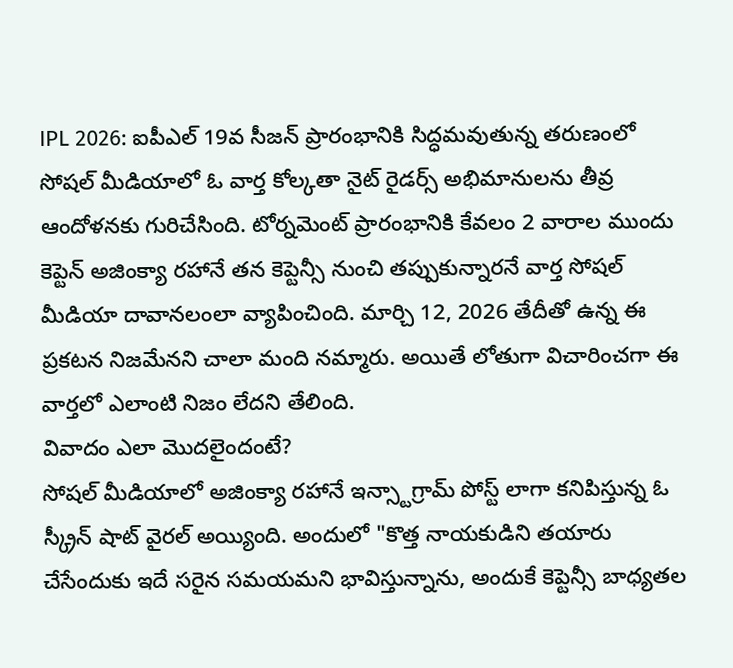IPL 2026: ఐపీఎల్ 19వ సీజన్ ప్రారంభానికి సిద్ధమవుతున్న తరుణంలో సోషల్ మీడియాలో ఓ వార్త కోల్కతా నైట్ రైడర్స్ అభిమానులను తీవ్ర ఆందోళనకు గురిచేసింది. టోర్నమెంట్ ప్రారంభానికి కేవలం 2 వారాల ముందు కెప్టెన్ అజింక్యా రహానే తన కెప్టెన్సీ నుంచి తప్పుకున్నారనే వార్త సోషల్ మీడియా దావానలంలా వ్యాపించింది. మార్చి 12, 2026 తేదీతో ఉన్న ఈ ప్రకటన నిజమేనని చాలా మంది నమ్మారు. అయితే లోతుగా విచారించగా ఈ వార్తలో ఎలాంటి నిజం లేదని తేలింది.
వివాదం ఎలా మొదలైందంటే?
సోషల్ మీడియాలో అజింక్యా రహానే ఇన్స్టాగ్రామ్ పోస్ట్ లాగా కనిపిస్తున్న ఓ స్క్రీన్ షాట్ వైరల్ అయ్యింది. అందులో "కొత్త నాయకుడిని తయారు చేసేందుకు ఇదే సరైన సమయమని భావిస్తున్నాను, అందుకే కెప్టెన్సీ బాధ్యతల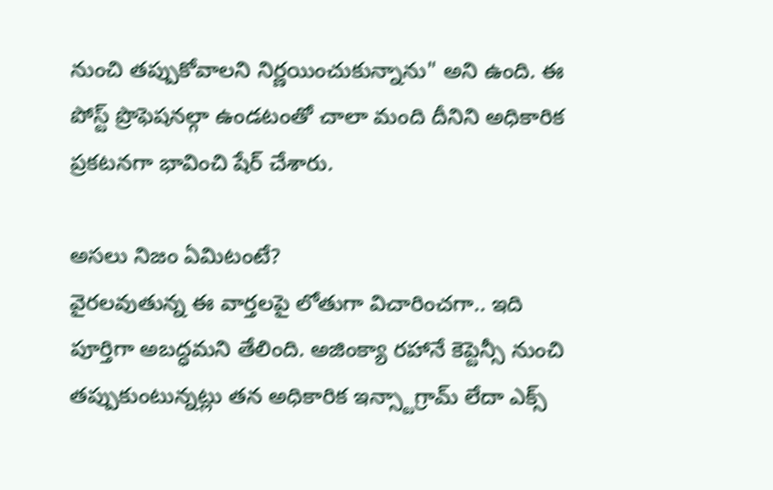నుంచి తప్పుకోవాలని నిర్ణయించుకున్నాను" అని ఉంది. ఈ పోస్ట్ ప్రొఫెషనల్గా ఉండటంతో చాలా మంది దీనిని అధికారిక ప్రకటనగా భావించి షేర్ చేశారు.

అసలు నిజం ఏమిటంటే?
వైరలవుతున్న ఈ వార్తలపై లోతుగా విచారించగా.. ఇది పూర్తిగా అబద్ధమని తేలింది. అజింక్యా రహానే కెప్టెన్సీ నుంచి తప్పుకుంటున్నట్లు తన అధికారిక ఇన్స్టాగ్రామ్ లేదా ఎక్స్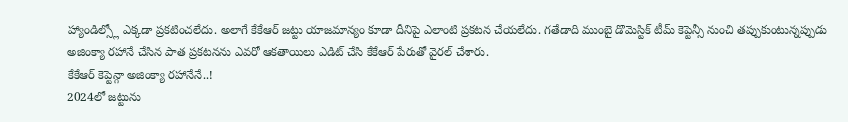హ్యాండిల్స్లో ఎక్కడా ప్రకటించలేదు. అలాగే కేకేఆర్ జట్టు యాజమాన్యం కూడా దీనిపై ఎలాంటి ప్రకటన చేయలేదు. గతేడాది ముంబై డొమెస్టిక్ టీమ్ కెప్టెన్సీ నుంచి తప్పుకుంటున్నప్పుడు అజింక్యా రహానే చేసిన పాత ప్రకటనను ఎవరో ఆకతాయిలు ఎడిట్ చేసి కేకేఆర్ పేరుతో వైరల్ చేశారు.
కేకేఆర్ కెప్టెన్గా అజింక్యా రహానేనే..!
2024లో జట్టును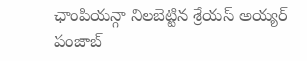ఛాంపియన్గా నిలబెట్టిన శ్రేయస్ అయ్యర్ పంజాబ్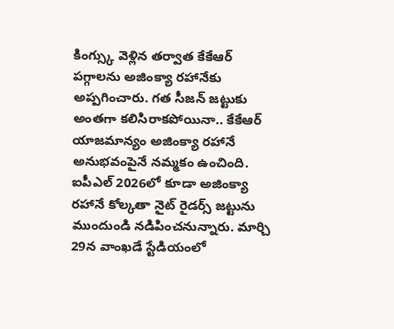కింగ్స్కు వెళ్లిన తర్వాత కేకేఆర్ పగ్గాలను అజింక్యా రహానేకు అప్పగించారు. గత సీజన్ జట్టుకు అంతగా కలిసిరాకపోయినా.. కేకేఆర్ యాజమాన్యం అజింక్యా రహానే అనుభవంపైనే నమ్మకం ఉంచింది. ఐపీఎల్ 2026లో కూడా అజింక్యా రహానే కోల్కతా నైట్ రైడర్స్ జట్టును ముందుండి నడిపించనున్నారు. మార్చి 29న వాంఖడే స్టేడియంలో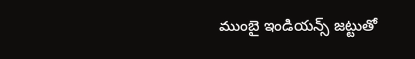ముంబై ఇండియన్స్ జట్టుతో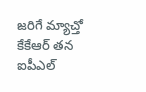జరిగే మ్యాచ్తో కేకేఆర్ తన ఐపీఎల్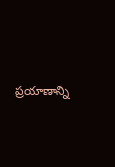ప్రయాణాన్ని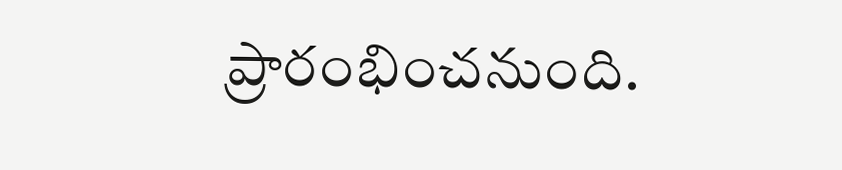ప్రారంభించనుంది.